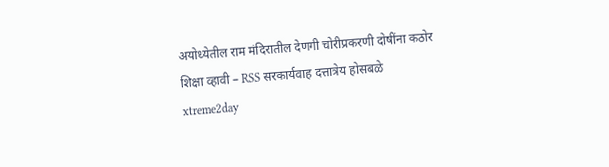अयोध्येतील राम मंदिरातील देणगी चोरीप्रकरणी दोषींना कठोर शिक्षा व्हावी – RSS सरकार्यवाह दत्तात्रेय होसबळे
xtreme2day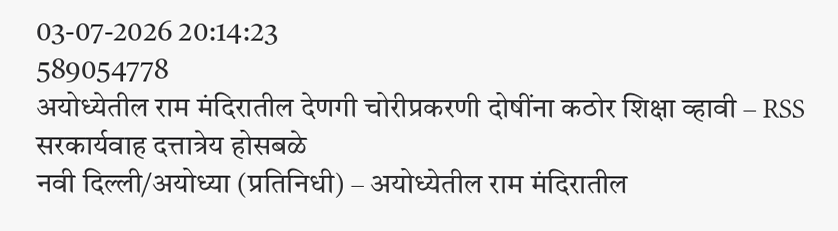03-07-2026 20:14:23
589054778
अयोध्येतील राम मंदिरातील देणगी चोरीप्रकरणी दोषींना कठोर शिक्षा व्हावी – RSS सरकार्यवाह दत्तात्रेय होसबळे
नवी दिल्ली/अयोध्या (प्रतिनिधी) – अयोध्येतील राम मंदिरातील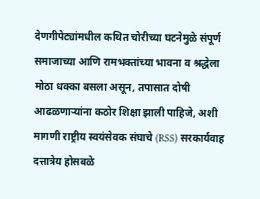देणगीपेट्यांमधील कथित चोरीच्या घटनेमुळे संपूर्ण समाजाच्या आणि रामभक्तांच्या भावना व श्रद्धेला मोठा धक्का बसला असून, तपासात दोषी आढळणाऱ्यांना कठोर शिक्षा झाली पाहिजे, अशी मागणी राष्ट्रीय स्वयंसेवक संघाचे (RSS) सरकार्यवाह दत्तात्रेय होसबळे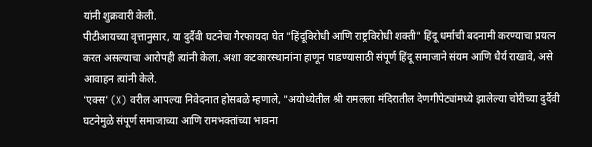यांनी शुक्रवारी केली.
पीटीआयच्या वृत्तानुसार, या दुर्दैवी घटनेचा गैरफायदा घेत "हिंदूविरोधी आणि राष्ट्रविरोधी शक्ती" हिंदू धर्माची बदनामी करण्याचा प्रयत्न करत असल्याचा आरोपही त्यांनी केला. अशा कटकारस्थानांना हाणून पाडण्यासाठी संपूर्ण हिंदू समाजाने संयम आणि धैर्य राखावे, असे आवाहन त्यांनी केले.
'एक्स' (X) वरील आपल्या निवेदनात होसबळे म्हणाले, "अयोध्येतील श्री रामलला मंदिरातील देणगीपेट्यांमध्ये झालेल्या चोरीच्या दुर्दैवी घटनेमुळे संपूर्ण समाजाच्या आणि रामभक्तांच्या भावना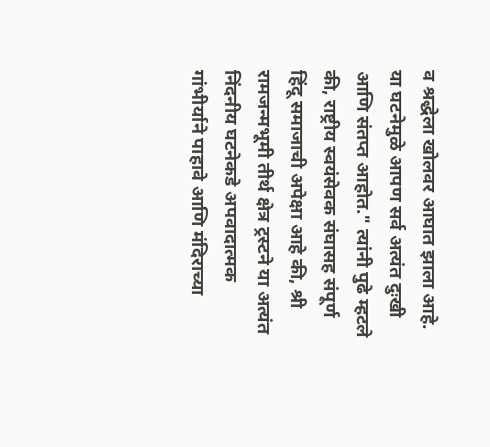व श्रद्धेला खोलवर आघात झाला आहे. या घटनेमुळे आपण सर्व अत्यंत दुःखी आणि संतप्त आहोत." त्यांनी पुढे म्हटले की, राष्ट्रीय स्वयंसेवक संघासह संपूर्ण हिंदू समाजाची अपेक्षा आहे की, श्री रामजन्मभूमी तीर्थ क्षेत्र ट्रस्टने या अत्यंत निंदनीय घटनेकडे अपवादात्मक गांभीर्याने पाहावे आणि मंदिराच्या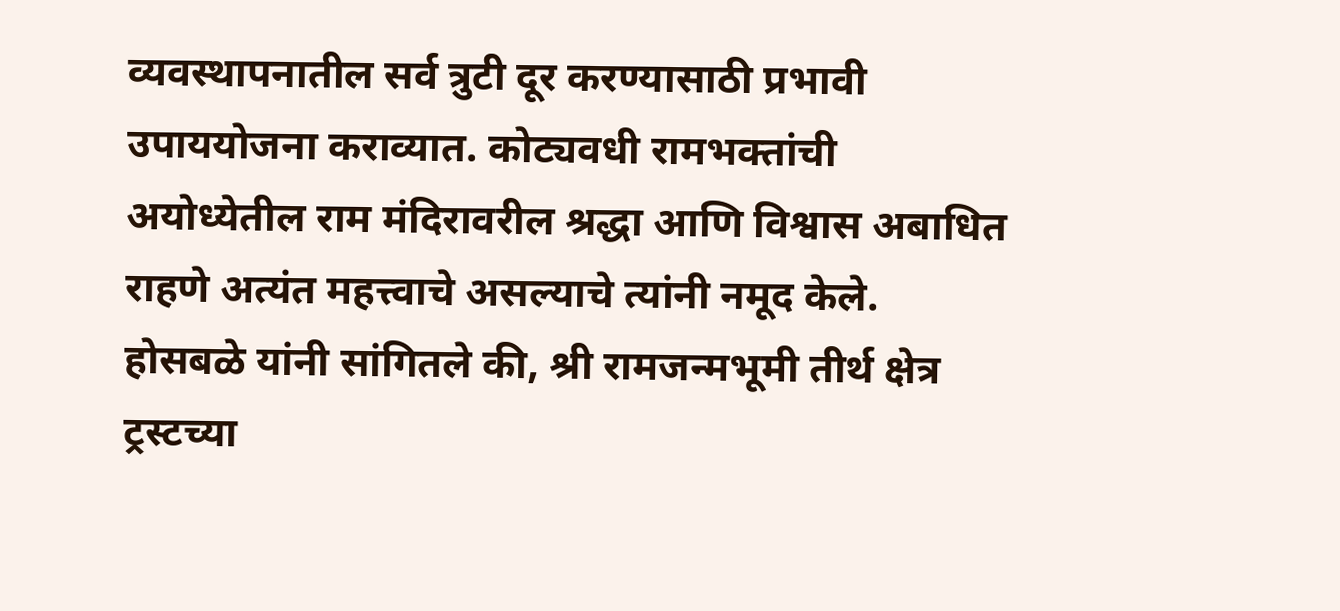व्यवस्थापनातील सर्व त्रुटी दूर करण्यासाठी प्रभावी उपाययोजना कराव्यात. कोट्यवधी रामभक्तांची अयोध्येतील राम मंदिरावरील श्रद्धा आणि विश्वास अबाधित राहणे अत्यंत महत्त्वाचे असल्याचे त्यांनी नमूद केले.
होसबळे यांनी सांगितले की, श्री रामजन्मभूमी तीर्थ क्षेत्र ट्रस्टच्या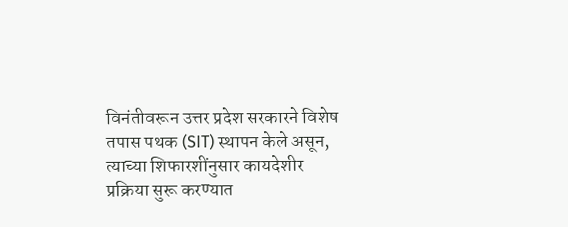विनंतीवरून उत्तर प्रदेश सरकारने विशेष तपास पथक (SIT) स्थापन केले असून, त्याच्या शिफारशींनुसार कायदेशीर प्रक्रिया सुरू करण्यात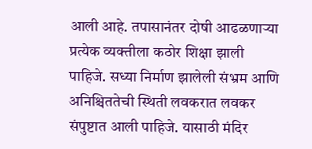आली आहे. तपासानंतर दोषी आढळणाऱ्या प्रत्येक व्यक्तीला कठोर शिक्षा झाली पाहिजे. सध्या निर्माण झालेली संभ्रम आणि अनिश्चिततेची स्थिती लवकरात लवकर संपुष्टात आली पाहिजे. यासाठी मंदिर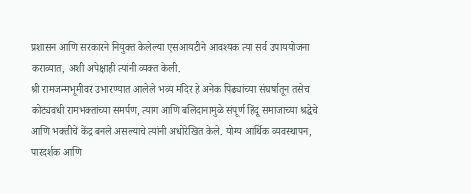प्रशासन आणि सरकारने नियुक्त केलेल्या एसआयटीने आवश्यक त्या सर्व उपाययोजना कराव्यात, अशी अपेक्षाही त्यांनी व्यक्त केली.
श्री रामजन्मभूमीवर उभारण्यात आलेले भव्य मंदिर हे अनेक पिढ्यांच्या संघर्षातून तसेच कोट्यवधी रामभक्तांच्या समर्पण, त्याग आणि बलिदानामुळे संपूर्ण हिंदू समाजाच्या श्रद्धेचे आणि भक्तीचे केंद्र बनले असल्याचे त्यांनी अधोरेखित केले. योग्य आर्थिक व्यवस्थापन, पारदर्शक आणि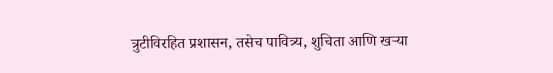त्रुटीविरहित प्रशासन, तसेच पावित्र्य, शुचिता आणि खऱ्या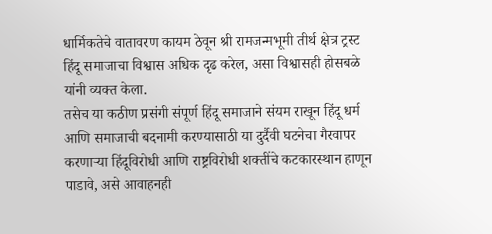धार्मिकतेचे वातावरण कायम ठेवून श्री रामजन्मभूमी तीर्थ क्षेत्र ट्रस्ट हिंदू समाजाचा विश्वास अधिक दृढ करेल, असा विश्वासही होसबळे यांनी व्यक्त केला.
तसेच या कठीण प्रसंगी संपूर्ण हिंदू समाजाने संयम राखून हिंदू धर्म आणि समाजाची बदनामी करण्यासाठी या दुर्दैवी घटनेचा गैरवापर करणाऱ्या हिंदूविरोधी आणि राष्ट्रविरोधी शक्तींचे कटकारस्थान हाणून पाडावे, असे आवाहनही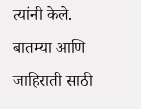त्यांनी केले.
बातम्या आणि जाहिराती साठी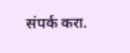संपर्क करा.